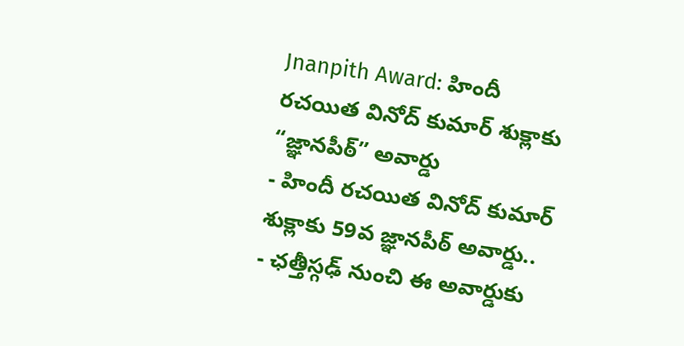Jnanpith Award: హిందీ రచయిత వినోద్ కుమార్ శుక్లాకు “జ్ఞానపీఠ్” అవార్డు
- హిందీ రచయిత వినోద్ కుమార్ శుక్లాకు 59వ జ్ఞానపీఠ్ అవార్డు..
- ఛత్తీస్గఢ్ నుంచి ఈ అవార్డుకు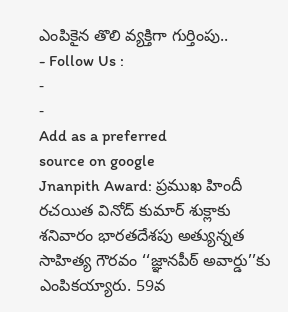ఎంపికైన తొలి వ్యక్తిగా గుర్తింపు..
- Follow Us :
-
-
Add as a preferred
source on google
Jnanpith Award: ప్రముఖ హిందీ రచయిత వినోద్ కుమార్ శుక్లాకు శనివారం భారతదేశపు అత్యున్నత సాహిత్య గౌరవం ‘‘జ్ఞానపీఠ్ అవార్డు’’కు ఎంపికయ్యారు. 59వ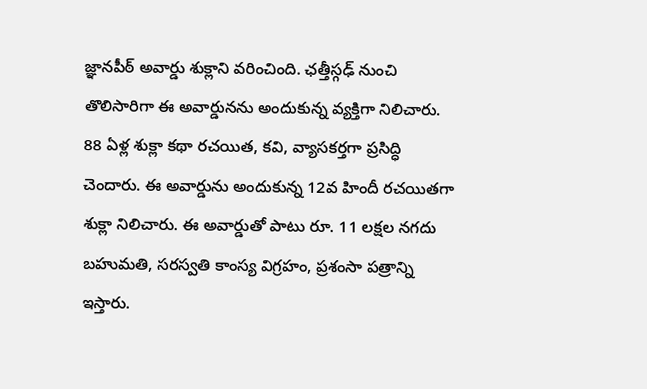జ్ఞానపీఠ్ అవార్డు శుక్లాని వరించింది. ఛత్తీస్గఢ్ నుంచి తొలిసారిగా ఈ అవార్డునను అందుకున్న వ్యక్తిగా నిలిచారు. 88 ఏళ్ల శుక్లా కథా రచయిత, కవి, వ్యాసకర్తగా ప్రసిద్ధి చెందారు. ఈ అవార్డును అందుకున్న 12వ హిందీ రచయితగా శుక్లా నిలిచారు. ఈ అవార్డుతో పాటు రూ. 11 లక్షల నగదు బహుమతి, సరస్వతి కాంస్య విగ్రహం, ప్రశంసా పత్రాన్ని ఇస్తారు.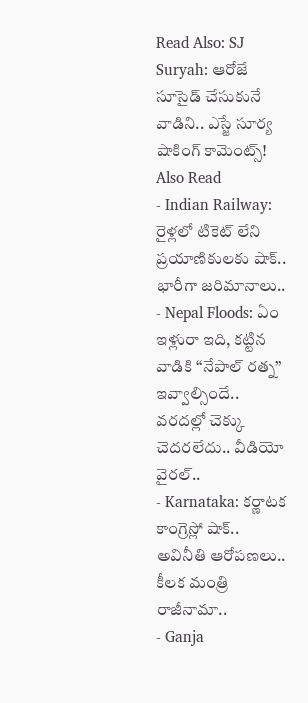Read Also: SJ Suryah: ఆరోజే సూసైడ్ చేసుకునే వాడిని.. ఎస్జే సూర్య షాకింగ్ కామెంట్స్!
Also Read
- Indian Railway: రైళ్లలో టికెట్ లేని ప్రయాణికులకు షాక్.. భారీగా జరిమానాలు..
- Nepal Floods: ఏం ఇళ్లురా ఇది, కట్టిన వాడికి ‘‘నేపాల్ రత్న’’ ఇవ్వాల్సిందే.. వరదల్లో చెక్కు చెదరలేదు.. వీడియో వైరల్..
- Karnataka: కర్ణాటక కాంగ్రెస్లో షాక్.. అవినీతి ఆరోపణలు.. కీలక మంత్రి రాజీనామా..
- Ganja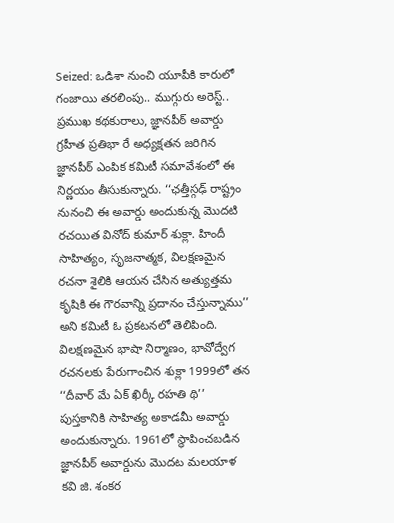Seized: ఒడిశా నుంచి యూపీకి కారులో గంజాయి తరలింపు.. ముగ్గురు అరెస్ట్..
ప్రముఖ కథకురాలు, జ్ఞానపీఠ్ అవార్డు గ్రహీత ప్రతిభా రే అధ్యక్షతన జరిగిన జ్ఞానపీఠ్ ఎంపిక కమిటీ సమావేశంలో ఈ నిర్ణయం తీసుకున్నారు. ‘‘ఛత్తీస్గఢ్ రాష్ట్రం నునంచి ఈ అవార్డు అందుకున్న మొదటి రచయిత వినోద్ కుమార్ శుక్లా. హిందీ సాహిత్యం, సృజనాత్మక, విలక్షణమైన రచనా శైలికి ఆయన చేసిన అత్యుత్తమ కృషికి ఈ గౌరవాన్ని ప్రదానం చేస్తున్నాము’’ అని కమిటీ ఓ ప్రకటనలో తెలిపింది. విలక్షణమైన భాషా నిర్మాణం, భావోద్వేగ రచనలకు పేరుగాంచిన శుక్లా 1999లో తన ‘‘దీవార్ మే ఏక్ ఖిర్కీ రహతి థి’’ పుస్తకానికి సాహిత్య అకాడమీ అవార్డు అందుకున్నారు. 1961లో స్థాపించబడిన జ్ఞానపీఠ్ అవార్డును మొదట మలయాళ కవి జి. శంకర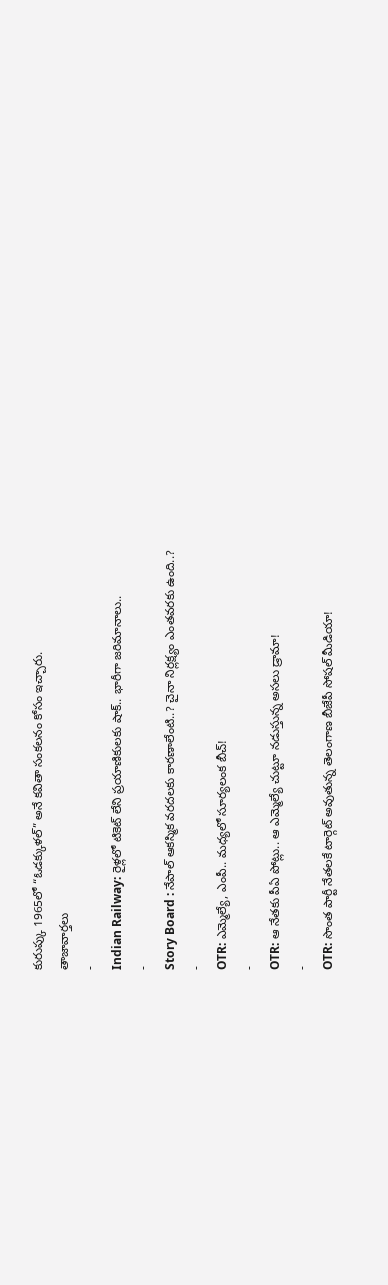కురుప్కు 1965లో “ఓడక్కుళల్” అనే కవితా సంకలనం కోసం ఇచ్చారు.
తాజావార్తలు
-
Indian Railway: రైళ్లలో టికెట్ లేని ప్రయాణికులకు షాక్.. భారీగా జరిమానాలు..
-
Story Board : నేపాల్ ఆకస్మిక వరదలకు కారణాలేంటి..? చైనా నిర్లక్ష్యం ఎంతవరకు ఉంది..?
-
OTR: ఎమ్మెల్యే, ఎంపీ.. మధ్యలో సూర్యలంక బీచ్!
-
OTR: ఆ నేతకు పీఏ పోట్లు.. ఆ ఎమ్మెల్యే చుట్టూ నడుస్తున్న అసలు డ్రామా!
-
OTR: సొంత పార్టీ నేతలకే టార్గెట్ అవుతున్న తెలంగాణ బీజేపీ సోషల్ మీడియా!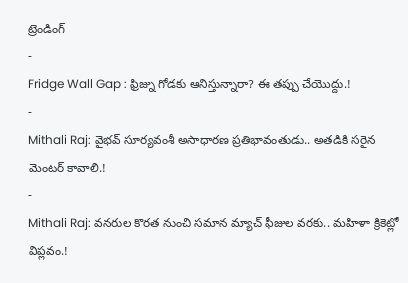ట్రెండింగ్
-
Fridge Wall Gap : ఫ్రిజ్ను గోడకు ఆనిస్తున్నారా? ఈ తప్పు చేయొద్దు.!
-
Mithali Raj: వైభవ్ సూర్యవంశీ అసాధారణ ప్రతిభావంతుడు.. అతడికి సరైన మెంటర్ కావాలి.!
-
Mithali Raj: వనరుల కొరత నుంచి సమాన మ్యాచ్ ఫీజుల వరకు.. మహిళా క్రికెట్లో విప్లవం.!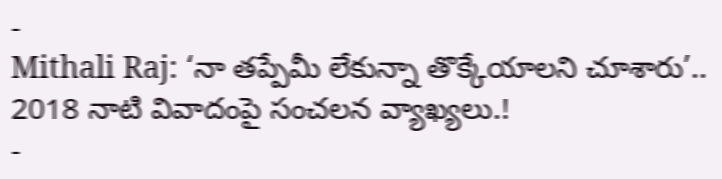-
Mithali Raj: ‘నా తప్పేమీ లేకున్నా తొక్కేయాలని చూశారు’.. 2018 నాటి వివాదంపై సంచలన వ్యాఖ్యలు.!
-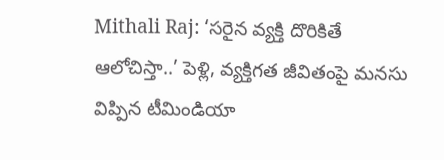Mithali Raj: ‘సరైన వ్యక్తి దొరికితే ఆలోచిస్తా..’ పెళ్లి, వ్యక్తిగత జీవితంపై మనసు విప్పిన టీమిండియా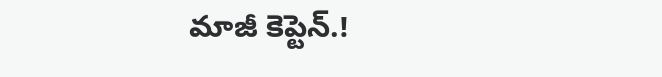మాజీ కెప్టెన్.!